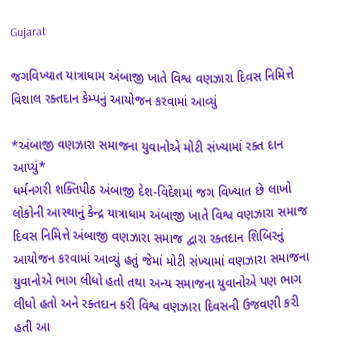Gujarat

જગવિખ્યાત યાત્રાધામ અંબાજી ખાતે વિશ્વ વણઝારા દિવસ નિમિત્તે વિશાલ રક્તદાન કેમ્પનું આયોજન કરવામાં આવ્યું

*અંબાજી વણઝારા સમાજના યુવાનોએ મોટી સંખ્યામાં રક્ત દાન આપ્યું*
ધર્મનગરી શક્તિપીઠ અંબાજી દેશ-વિદેશમાં જગ વિખ્યાત છે લાખો લોકોની આસ્થાનું કેન્દ્ર યાત્રાધામ અંબાજી ખાતે વિશ્વ વણઝારા સમાજ દિવસ નિમિત્તે અંબાજી વણઝારા સમાજ દ્વારા રક્તદાન શિબિરનું આયોજન કરવામાં આવ્યું હતું જેમાં મોટી સંખ્યામાં વણઝારા સમાજના યુવાનોએ ભાગ લીધો હતો તથા અન્ય સમાજના યુવાનોએ પણ ભાગ લીધો હતો અને રક્તદાન કરી વિશ્વ વણઝારા દિવસની ઉજવણી કરી હતી આ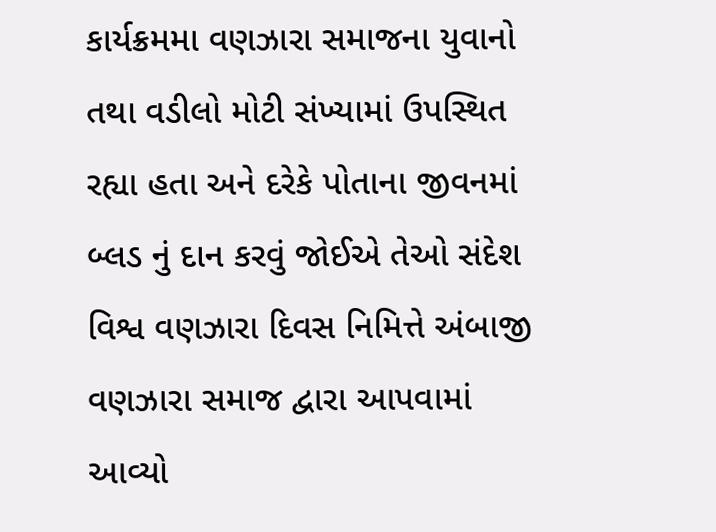કાર્યક્રમમા વણઝારા સમાજના યુવાનો તથા વડીલો મોટી સંખ્યામાં ઉપસ્થિત રહ્યા હતા અને દરેકે પોતાના જીવનમાં બ્લડ નું દાન કરવું જોઈએ તેઓ સંદેશ વિશ્વ વણઝારા દિવસ નિમિત્તે અંબાજી વણઝારા સમાજ દ્વારા આપવામાં આવ્યો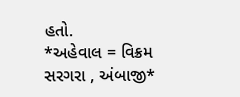હતો.
*અહેવાલ = વિક્રમ સરગરા , અંબાજી*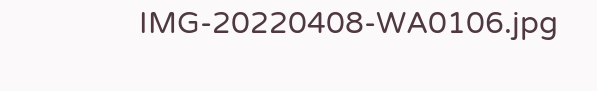IMG-20220408-WA0106.jpg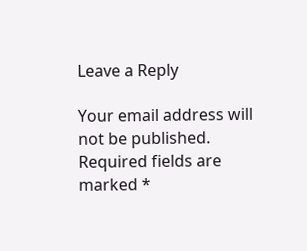Leave a Reply

Your email address will not be published. Required fields are marked *